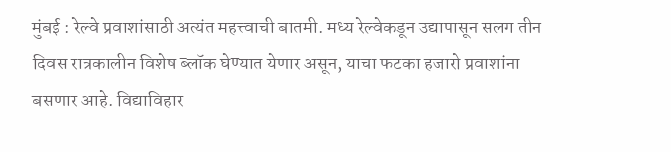मुंबई : रेल्वे प्रवाशांसाठी अत्यंत महत्त्वाची बातमी. मध्य रेल्वेकडून उद्यापासून सलग तीन दिवस रात्रकालीन विशेष ब्लॉक घेण्यात येणार असून, याचा फटका हजारो प्रवाशांना बसणार आहे. विद्याविहार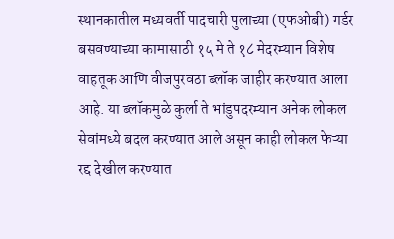स्थानकातील मध्यवर्ती पादचारी पुलाच्या (एफओबी) गर्डर बसवण्याच्या कामासाठी १५ मे ते १८ मेदरम्यान विशेष वाहतूक आणि वीजपुरवठा ब्लॉक जाहीर करण्यात आला आहे. या ब्लॉकमुळे कुर्ला ते भांडुपदरम्यान अनेक लोकल सेवांमध्ये बदल करण्यात आले असून काही लोकल फेऱ्या रद्द देखील करण्यात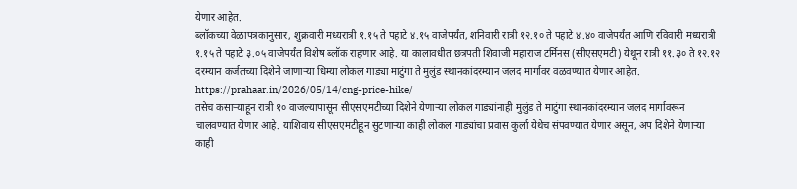येणार आहेत.
ब्लॉकच्या वेळापत्रकानुसार, शुक्रवारी मध्यरात्री १.१५ ते पहाटे ४.१५ वाजेपर्यंत, शनिवारी रात्री १२.१० ते पहाटे ४.४० वाजेपर्यंत आणि रविवारी मध्यरात्री १.१५ ते पहाटे ३.०५ वाजेपर्यंत विशेष ब्लॉक राहणार आहे. या कालावधीत छत्रपती शिवाजी महाराज टर्मिनस (सीएसएमटी) येथून रात्री ११.३० ते १२.१२ दरम्यान कर्जतच्या दिशेने जाणाऱ्या धिम्या लोकल गाड्या माटुंगा ते मुलुंड स्थानकांदरम्यान जलद मार्गावर वळवण्यात येणार आहेत.
https://prahaar.in/2026/05/14/cng-price-hike/
तसेच कसाऱ्याहून रात्री १० वाजल्यापासून सीएसएमटीच्या दिशेने येणाऱ्या लोकल गाड्यांनाही मुलुंड ते माटुंगा स्थानकांदरम्यान जलद मार्गावरून चालवण्यात येणार आहे. याशिवाय सीएसएमटीहून सुटणाऱ्या काही लोकल गाड्यांचा प्रवास कुर्ला येथेच संपवण्यात येणार असून, अप दिशेने येणाऱ्या काही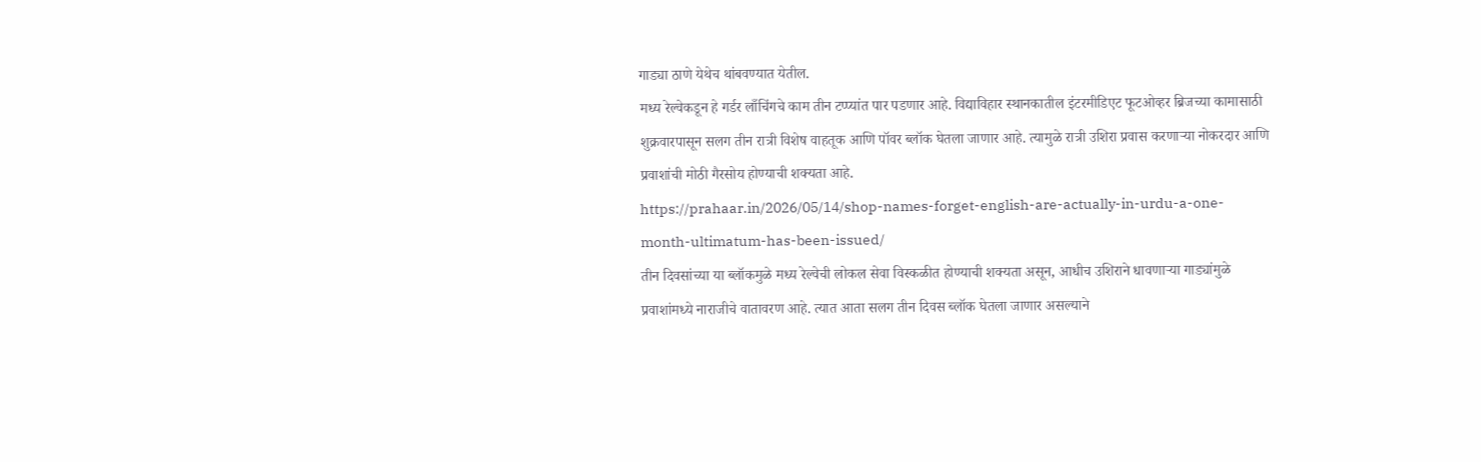गाड्या ठाणे येथेच थांबवण्यात येतील.
मध्य रेल्वेकडून हे गर्डर लाँचिंगचे काम तीन टप्प्यांत पार पडणार आहे. विद्याविहार स्थानकातील इंटरमीडिएट फूटओव्हर ब्रिजच्या कामासाठी शुक्रवारपासून सलग तीन रात्री विशेष वाहतूक आणि पॉवर ब्लॉक घेतला जाणार आहे. त्यामुळे रात्री उशिरा प्रवास करणाऱ्या नोकरदार आणि प्रवाशांची मोठी गैरसोय होण्याची शक्यता आहे.
https://prahaar.in/2026/05/14/shop-names-forget-english-are-actually-in-urdu-a-one-month-ultimatum-has-been-issued/
तीन दिवसांच्या या ब्लॉकमुळे मध्य रेल्वेची लोकल सेवा विस्कळीत होण्याची शक्यता असून, आधीच उशिराने धावणाऱ्या गाड्यांमुळे प्रवाशांमध्ये नाराजीचे वातावरण आहे. त्यात आता सलग तीन दिवस ब्लॉक घेतला जाणार असल्याने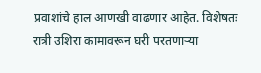प्रवाशांचे हाल आणखी वाढणार आहेत. विशेषतः रात्री उशिरा कामावरून घरी परतणाऱ्या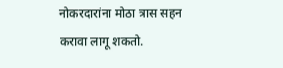नोकरदारांना मोठा त्रास सहन करावा लागू शकतो.